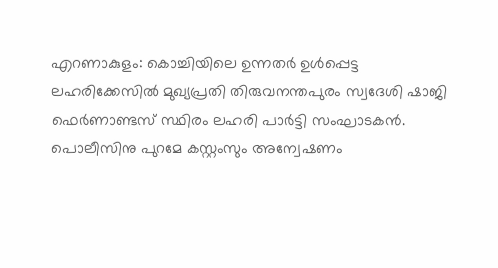എറണാകുളം: കൊച്ചിയിലെ ഉന്നതർ ഉൾപ്പെട്ട ലഹരിക്കേസിൽ മുഖ്യപ്രതി തിരുവനന്തപുരം സ്വദേശി ഷാജി ഫെർണാണ്ടസ് സ്ഥിരം ലഹരി പാർട്ടി സംഘാടകൻ. പൊലീസിനു പുറമേ കസ്റ്റംസും അന്വേഷണം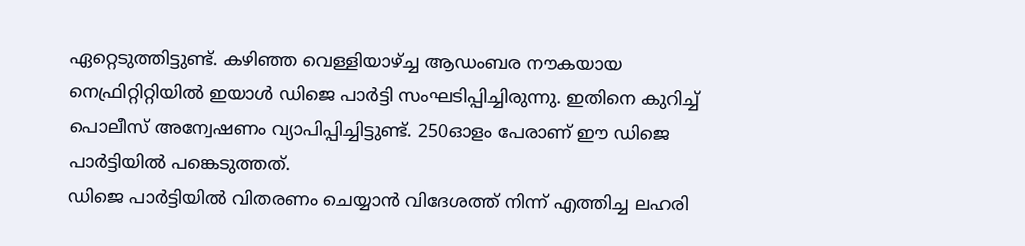ഏറ്റെടുത്തിട്ടുണ്ട്. കഴിഞ്ഞ വെള്ളിയാഴ്ച്ച ആഡംബര നൗകയായ നെഫ്രിറ്റിറ്റിയിൽ ഇയാൾ ഡിജെ പാർട്ടി സംഘടിപ്പിച്ചിരുന്നു. ഇതിനെ കുറിച്ച് പൊലീസ് അന്വേഷണം വ്യാപിപ്പിച്ചിട്ടുണ്ട്. 250ഓളം പേരാണ് ഈ ഡിജെ പാർട്ടിയിൽ പങ്കെടുത്തത്.
ഡിജെ പാർട്ടിയിൽ വിതരണം ചെയ്യാൻ വിദേശത്ത് നിന്ന് എത്തിച്ച ലഹരി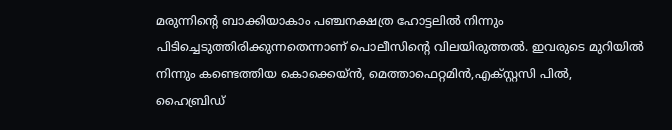മരുന്നിൻ്റെ ബാക്കിയാകാം പഞ്ചനക്ഷത്ര ഹോട്ടലിൽ നിന്നും പിടിച്ചെടുത്തിരിക്കുന്നതെന്നാണ് പൊലീസിൻ്റെ വിലയിരുത്തൽ. ഇവരുടെ മുറിയിൽ നിന്നും കണ്ടെത്തിയ കൊക്കെയ്ൻ, മെത്താഫെറ്റമിൻ,എക്സ്റ്റസി പിൽ, ഹൈബ്രിഡ്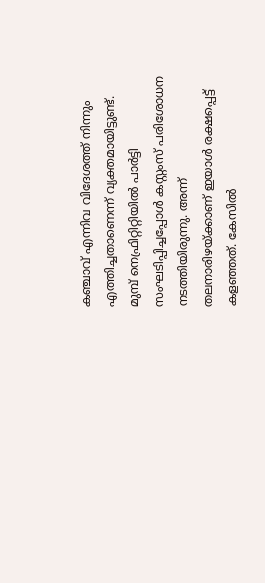കഞ്ചാവ് എന്നിവ വിദേശത്ത് നിന്നും എത്തിച്ചതാണെന്ന് വ്യക്തമായിട്ടുണ്ട്.
മുമ്പ് നെഫ്രിറ്റിറ്റിയിൽ പാർട്ടി സംഘടിപ്പിച്ചപ്പോൾ കസ്റ്റംസ് പരിശോധന നടത്തിയിരുന്നു. അന്ന് തലനാരിഴയ്ക്കാണ് ഇയാൾ രക്ഷപ്പെട്ട് കളഞ്ഞത്. കേസിൽ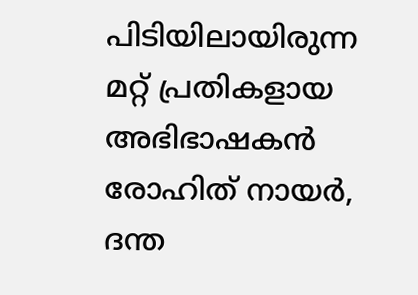പിടിയിലായിരുന്ന മറ്റ് പ്രതികളായ അഭിഭാഷകൻ രോഹിത് നായർ, ദന്ത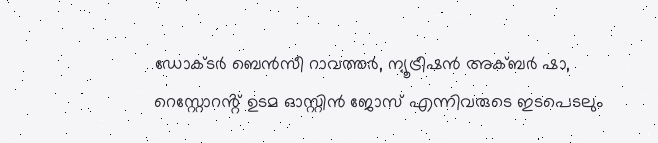ഡോക്ടർ ബെൻസീ റാവത്തർ, ന്യൂട്രീഷൻ അക്ബർ ഷാ, റെസ്റ്റോറൻ്റ് ഉടമ ഓസ്റ്റിൻ ജോസ് എന്നിവരുടെ ഇടപെടലും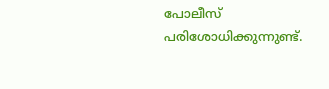പോലീസ് പരിശോധിക്കുന്നുണ്ട്.